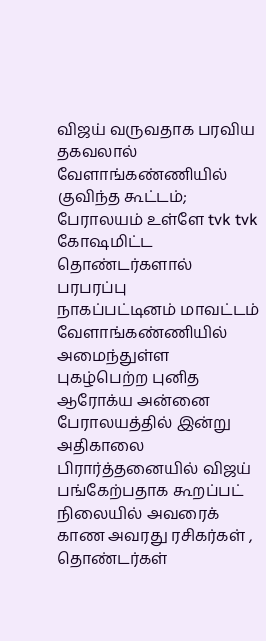விஜய் வருவதாக பரவிய தகவலால் வேளாங்கண்ணியில் குவிந்த கூட்டம்; பேராலயம் உள்ளே tvk tvk கோஷமிட்ட தொண்டர்களால் பரபரப்பு
நாகப்பட்டினம் மாவட்டம் வேளாங்கண்ணியில் அமைந்துள்ள புகழ்பெற்ற புனித ஆரோக்ய அன்னை பேராலயத்தில் இன்று அதிகாலை பிரார்த்தனையில் விஜய் பங்கேற்பதாக கூறப்பட் நிலையில் அவரைக் காண அவரது ரசிகர்கள் , தொண்டர்கள்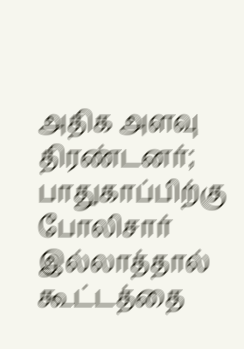அதிக அளவு திரண்டனர்; பாதுகாப்பிற்கு போலிசார் இல்லாத்தால் கூட்டத்தை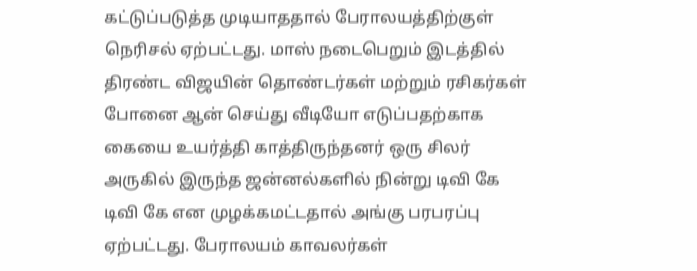கட்டுப்படுத்த முடியாததால் பேராலயத்திற்குள் நெரிசல் ஏற்பட்டது. மாஸ் நடைபெறும் இடத்தில் திரண்ட விஜயின் தொண்டர்கள் மற்றும் ரசிகர்கள் போனை ஆன் செய்து வீடியோ எடுப்பதற்காக கையை உயர்த்தி காத்திருந்தனர் ஒரு சிலர் அருகில் இருந்த ஜன்னல்களில் நின்று டிவி கே டிவி கே என முழக்கமட்டதால் அங்கு பரபரப்பு ஏற்பட்டது. பேராலயம் காவலர்கள்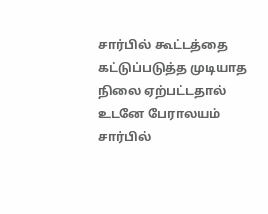சார்பில் கூட்டத்தை கட்டுப்படுத்த முடியாத நிலை ஏற்பட்டதால் உடனே பேராலயம் சார்பில்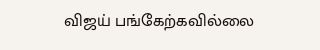விஜய் பங்கேற்கவில்லை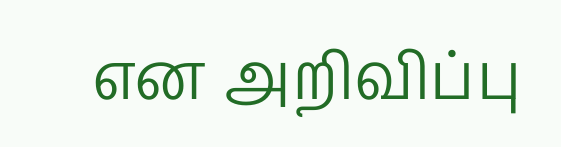என அறிவிப்பு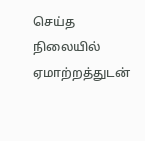செய்த நிலையில் ஏமாற்றத்துடன்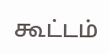கூட்டம்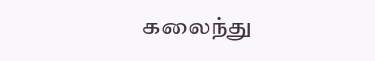கலைந்து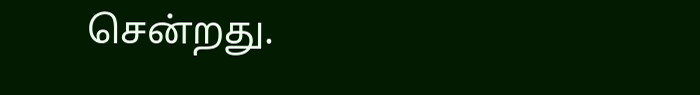சென்றது.